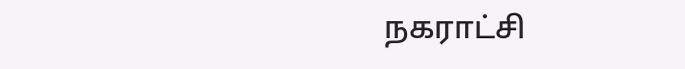நகராட்சி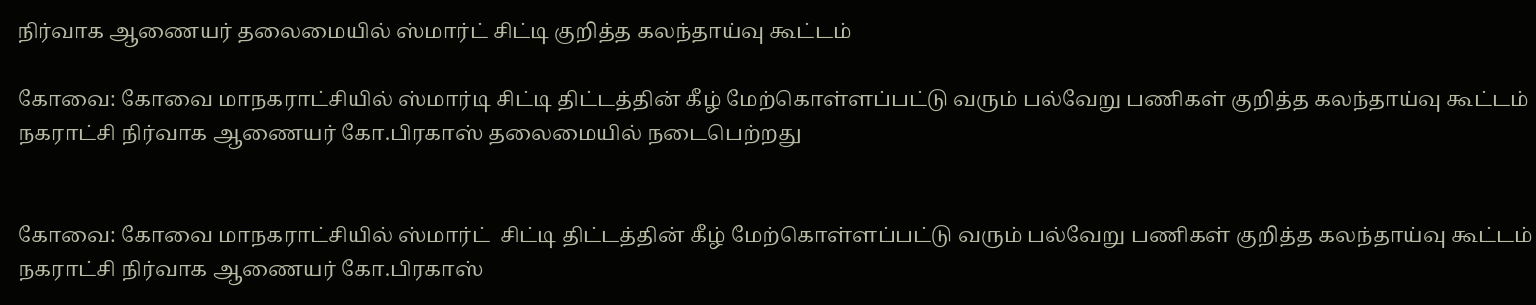நிர்வாக ஆணையர் தலைமையில் ஸ்மார்ட் சிட்டி குறித்த கலந்தாய்வு கூட்டம்

கோவை: கோவை மாநகராட்சியில் ஸ்மார்டி சிட்டி திட்டத்தின் கீழ் மேற்கொள்ளப்பட்டு வரும் பல்வேறு பணிகள் குறித்த கலந்தாய்வு கூட்டம் நகராட்சி நிர்வாக ஆணையர் கோ.பிரகாஸ் தலைமையில் நடைபெற்றது


கோவை: கோவை மாநகராட்சியில் ஸ்மார்ட்  சிட்டி திட்டத்தின் கீழ் மேற்கொள்ளப்பட்டு வரும் பல்வேறு பணிகள் குறித்த கலந்தாய்வு கூட்டம் நகராட்சி நிர்வாக ஆணையர் கோ.பிரகாஸ்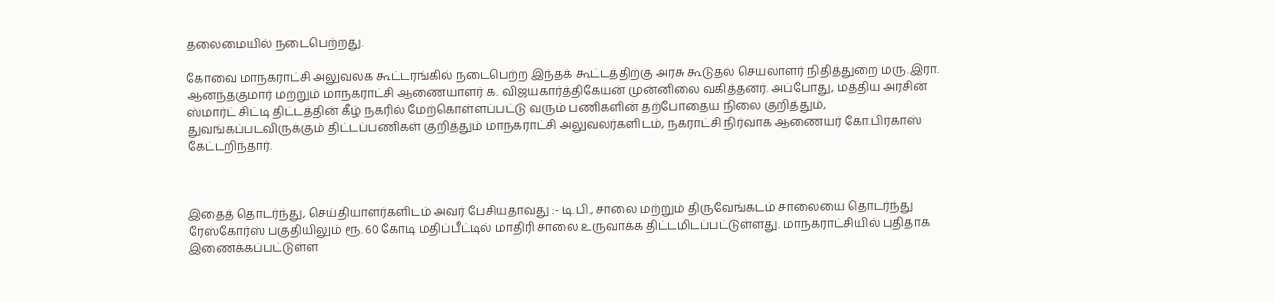தலைமையில் நடைபெற்றது.

கோவை மாநகராட்சி அலுவலக கூட்டரங்கில் நடைபெற்ற இந்தக் கூட்டத்திற்கு அரசு கூடுதல் செயலாளர் நிதித்துறை மரு.இரா. ஆனந்தகுமார் மற்றும் மாநகராட்சி ஆணையாளர் க. விஜயகார்த்திகேயன் முன்னிலை வகித்தனர். அப்போது, மத்திய அரசின் ஸ்மார்ட் சிட்டி திட்டத்தின் கீழ் நகரில் மேற்கொள்ளப்பட்டு வரும் பணிகளின் தற்போதைய நிலை குறித்தும், துவங்கப்படவிருக்கும் திட்டப்பணிகள் குறித்தும் மாநகராட்சி அலுவலர்களிடம், நகராட்சி நிர்வாக ஆணையர் கோ.பிரகாஸ் கேட்டறிந்தார்.



இதைத் தொடர்ந்து, செய்தியாளர்களிடம் அவர் பேசியதாவது :- டி.பி., சாலை மற்றும் திருவேங்கடம் சாலையை தொடர்ந்து ரேஸ்கோர்ஸ் பகுதியிலும் ரூ. 60 கோடி மதிப்பீட்டில் மாதிரி சாலை உருவாக்க திட்டமிடப்பட்டுள்ளது. மாநகராட்சியில் புதிதாக இணைக்கப்பட்டுள்ள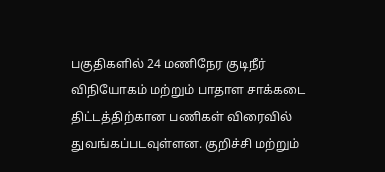பகுதிகளில் 24 மணிநேர குடிநீர் விநியோகம் மற்றும் பாதாள சாக்கடை திட்டத்திற்கான பணிகள் விரைவில் துவங்கப்படவுள்ளன. குறிச்சி மற்றும்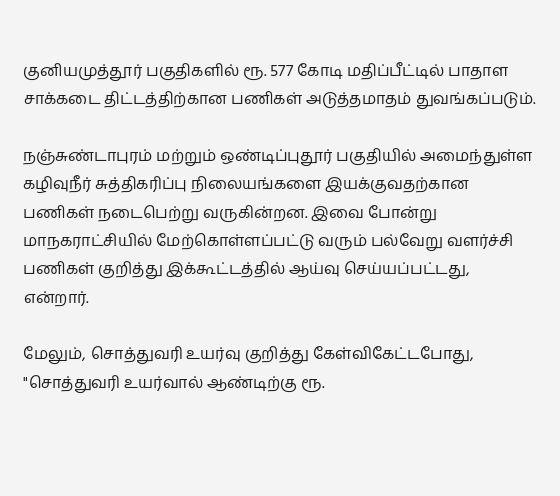குனியமுத்தூர் பகுதிகளில் ரூ. 577 கோடி மதிப்பீட்டில் பாதாள சாக்கடை திட்டத்திற்கான பணிகள் அடுத்தமாதம் துவங்கப்படும்.

நஞ்சுண்டாபுரம் மற்றும் ஒண்டிப்புதூர் பகுதியில் அமைந்துள்ள கழிவுநீர் சுத்திகரிப்பு நிலையங்களை இயக்குவதற்கான பணிகள் நடைபெற்று வருகின்றன. இவை போன்று மாநகராட்சியில் மேற்கொள்ளப்பட்டு வரும் பல்வேறு வளர்ச்சி பணிகள் குறித்து இக்கூட்டத்தில் ஆய்வு செய்யப்பட்டது, என்றார்.

மேலும், சொத்துவரி உயர்வு குறித்து கேள்விகேட்டபோது, "சொத்துவரி உயர்வால் ஆண்டிற்கு ரூ.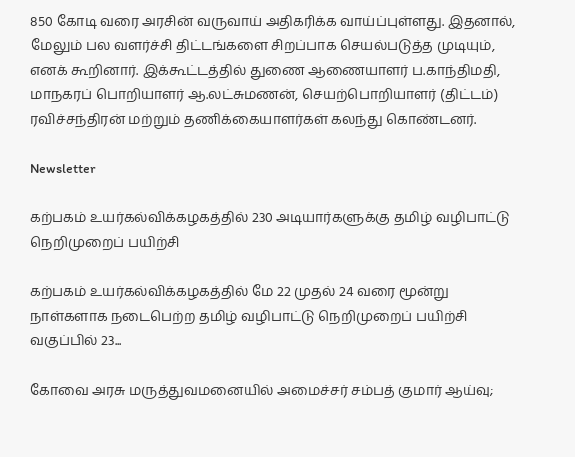850 கோடி வரை அரசின் வருவாய் அதிகரிக்க வாய்ப்புள்ளது. இதனால், மேலும் பல வளர்ச்சி திட்டங்களை சிறப்பாக செயல்படுத்த முடியும், எனக் கூறினார். இக்கூட்டத்தில் துணை ஆணையாளர் ப.காந்திமதி, மாநகரப் பொறியாளர் ஆ.லட்சுமணன், செயற்பொறியாளர் (திட்டம்) ரவிச்சந்திரன் மற்றும் தணிக்கையாளர்கள் கலந்து கொண்டனர்.

Newsletter

கற்பகம் உயர்கல்விக்கழகத்தில் 230 அடியார்களுக்கு தமிழ் வழிபாட்டு நெறிமுறைப் பயிற்சி

கற்பகம் உயர்கல்விக்கழகத்தில் மே 22 முதல் 24 வரை மூன்று நாள்களாக நடைபெற்ற தமிழ் வழிபாட்டு நெறிமுறைப் பயிற்சி வகுப்பில் 23...

கோவை அரசு மருத்துவமனையில் அமைச்சர் சம்பத் குமார் ஆய்வு;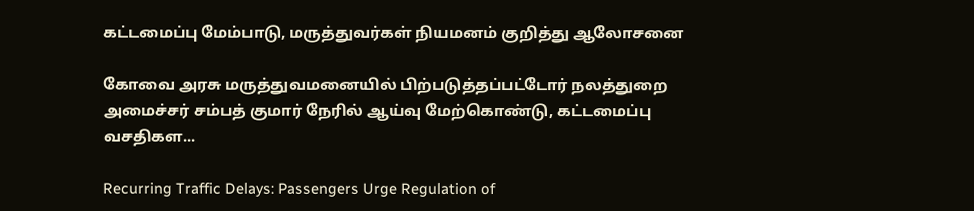கட்டமைப்பு மேம்பாடு, மருத்துவர்கள் நியமனம் குறித்து ஆலோசனை

கோவை அரசு மருத்துவமனையில் பிற்படுத்தப்பட்டோர் நலத்துறை அமைச்சர் சம்பத் குமார் நேரில் ஆய்வு மேற்கொண்டு, கட்டமைப்பு வசதிகள...

Recurring Traffic Delays: Passengers Urge Regulation of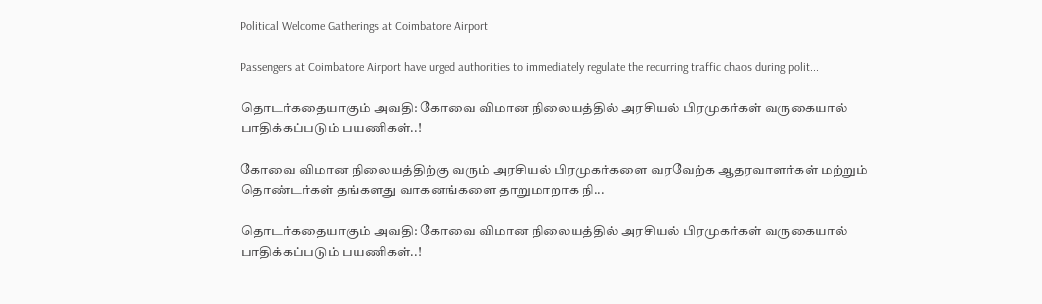Political Welcome Gatherings at Coimbatore Airport

Passengers at Coimbatore Airport have urged authorities to immediately regulate the recurring traffic chaos during polit...

தொடர்கதையாகும் அவதி: கோவை விமான நிலையத்தில் அரசியல் பிரமுகர்கள் வருகையால் பாதிக்கப்படும் பயணிகள்..!

கோவை விமான நிலையத்திற்கு வரும் அரசியல் பிரமுகர்களை வரவேற்க ஆதரவாளர்கள் மற்றும் தொண்டர்கள் தங்களது வாகனங்களை தாறுமாறாக நி...

தொடர்கதையாகும் அவதி: கோவை விமான நிலையத்தில் அரசியல் பிரமுகர்கள் வருகையால் பாதிக்கப்படும் பயணிகள்..!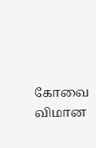கோவை விமான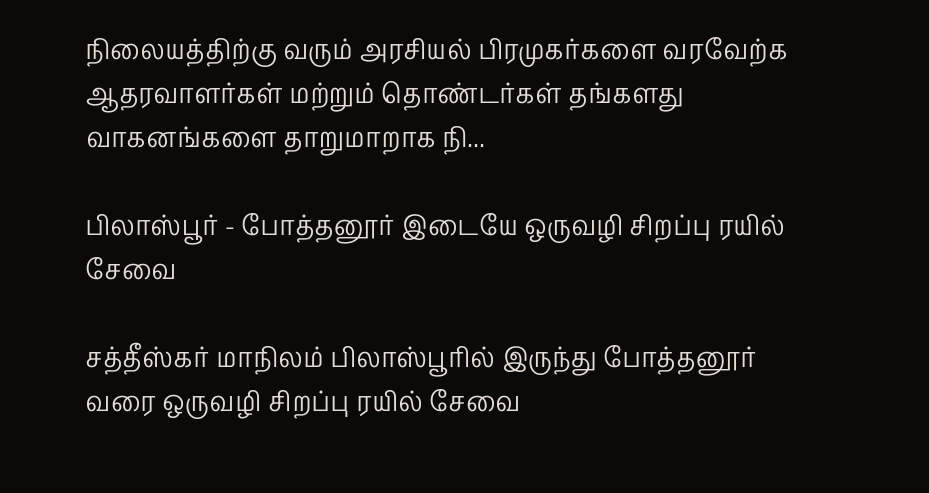நிலையத்திற்கு வரும் அரசியல் பிரமுகர்களை வரவேற்க ஆதரவாளர்கள் மற்றும் தொண்டர்கள் தங்களது வாகனங்களை தாறுமாறாக நி...

பிலாஸ்பூர் - போத்தனூர் இடையே ஒருவழி சிறப்பு ரயில் சேவை

சத்தீஸ்கர் மாநிலம் பிலாஸ்பூரில் இருந்து போத்தனூர் வரை ஒருவழி சிறப்பு ரயில் சேவை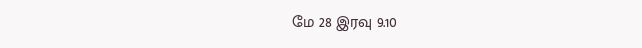மே 28 இரவு 9.10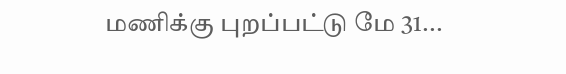மணிக்கு புறப்பட்டு மே 31...